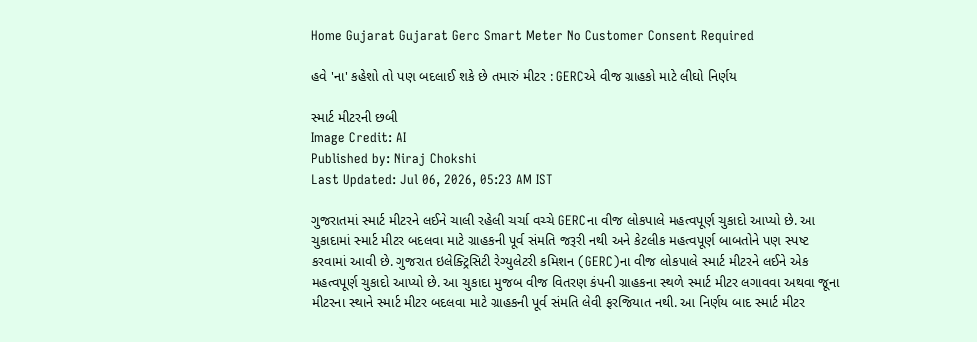Home Gujarat Gujarat Gerc Smart Meter No Customer Consent Required

હવે 'ના' કહેશો તો પણ બદલાઈ શકે છે તમારું મીટર : GERCએ વીજ ગ્રાહકો માટે લીઘો નિર્ણય

સ્માર્ટ મીટરની છબી
Image Credit: AI
Published by: Niraj Chokshi
Last Updated: Jul 06, 2026, 05:23 AM IST

ગુજરાતમાં સ્માર્ટ મીટરને લઈને ચાલી રહેલી ચર્ચા વચ્ચે GERCના વીજ લોકપાલે મહત્વપૂર્ણ ચુકાદો આપ્યો છે. આ ચુકાદામાં સ્માર્ટ મીટર બદલવા માટે ગ્રાહકની પૂર્વ સંમતિ જરૂરી નથી અને કેટલીક મહત્વપૂર્ણ બાબતોને પણ સ્પષ્ટ કરવામાં આવી છે. ગુજરાત ઇલેક્ટ્રિસિટી રેગ્યુલેટરી કમિશન (GERC)ના વીજ લોકપાલે સ્માર્ટ મીટરને લઈને એક મહત્વપૂર્ણ ચુકાદો આપ્યો છે. આ ચુકાદા મુજબ વીજ વિતરણ કંપની ગ્રાહકના સ્થળે સ્માર્ટ મીટર લગાવવા અથવા જૂના મીટરના સ્થાને સ્માર્ટ મીટર બદલવા માટે ગ્રાહકની પૂર્વ સંમતિ લેવી ફરજિયાત નથી. આ નિર્ણય બાદ સ્માર્ટ મીટર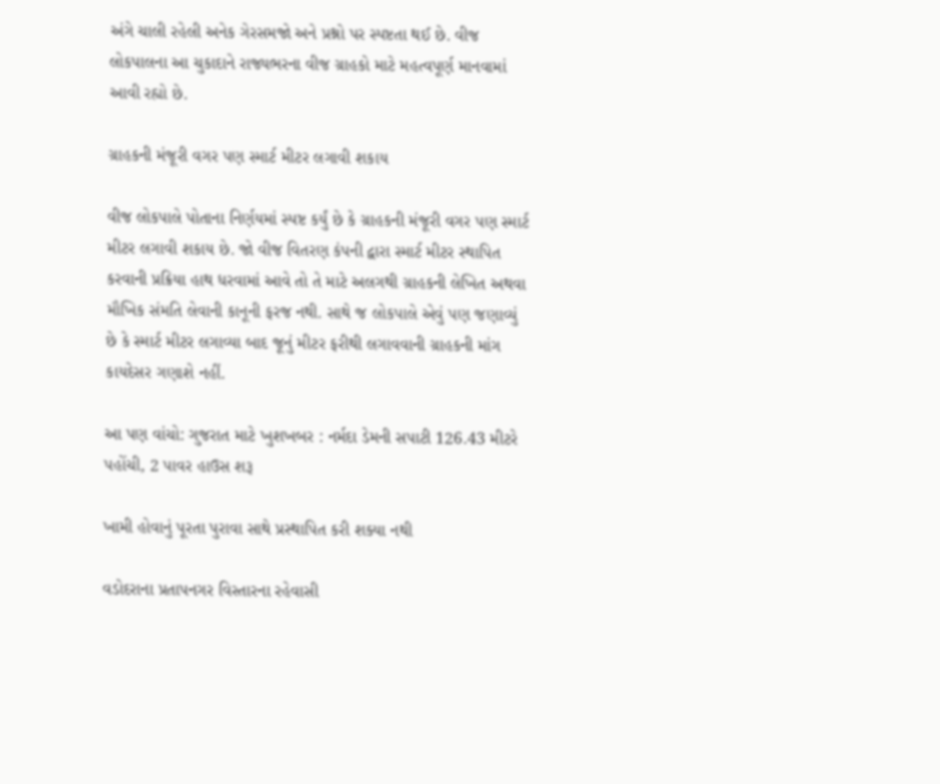અંગે ચાલી રહેલી અનેક ગેરસમજો અને પ્રશ્નો પર સ્પષ્ટતા થઈ છે. વીજ લોકપાલના આ ચુકાદાને રાજ્યભરના વીજ ગ્રાહકો માટે મહત્વપૂર્ણ માનવામાં આવી રહ્યો છે.

ગ્રાહકની મંજૂરી વગર પણ સ્માર્ટ મીટર લગાવી શકાય

વીજ લોકપાલે પોતાના નિર્ણયમાં સ્પષ્ટ કર્યું છે કે ગ્રાહકની મંજૂરી વગર પણ સ્માર્ટ મીટર લગાવી શકાય છે. જો વીજ વિતરણ કંપની દ્વારા સ્માર્ટ મીટર સ્થાપિત કરવાની પ્રક્રિયા હાથ ધરવામાં આવે તો તે માટે અલગથી ગ્રાહકની લેખિત અથવા મૌખિક સંમતિ લેવાની કાનૂની ફરજ નથી. સાથે જ લોકપાલે એવું પણ જણાવ્યું છે કે સ્માર્ટ મીટર લગાવ્યા બાદ જૂનું મીટર ફરીથી લગાવવાની ગ્રાહકની માંગ કાયદેસર ગણાશે નહીં.

આ પણ વાંચો: ગુજરાત માટે ખુશખબર : નર્મદા ડેમની સપાટી 126.43 મીટરે પહોંચી, 2 પાવર હાઉસ શરૂ

ખામી હોવાનું પૂરતા પુરાવા સાથે પ્રસ્થાપિત કરી શક્યા નથી

વડોદરાના પ્રતાપનગર વિસ્તારના રહેવાસી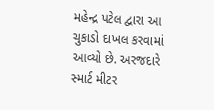મહેન્દ્ર પટેલ દ્વારા આ ચુકાડો દાખલ કરવામાં આવ્યો છે. અરજદારે સ્માર્ટ મીટર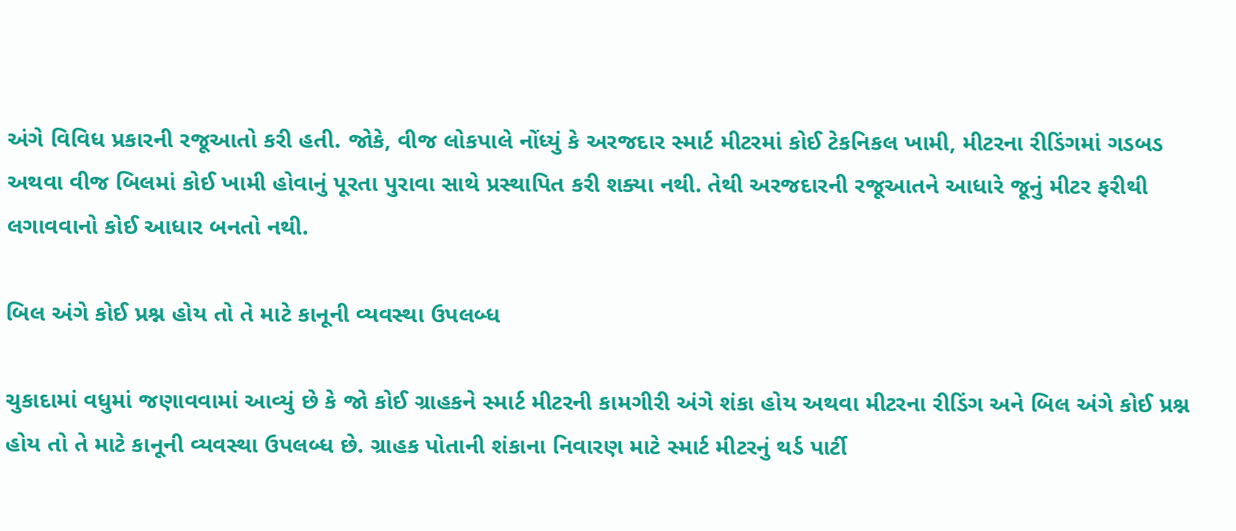અંગે વિવિધ પ્રકારની રજૂઆતો કરી હતી. જોકે, વીજ લોકપાલે નોંધ્યું કે અરજદાર સ્માર્ટ મીટરમાં કોઈ ટેકનિકલ ખામી, મીટરના રીડિંગમાં ગડબડ અથવા વીજ બિલમાં કોઈ ખામી હોવાનું પૂરતા પુરાવા સાથે પ્રસ્થાપિત કરી શક્યા નથી. તેથી અરજદારની રજૂઆતને આધારે જૂનું મીટર ફરીથી લગાવવાનો કોઈ આધાર બનતો નથી.

બિલ અંગે કોઈ પ્રશ્ન હોય તો તે માટે કાનૂની વ્યવસ્થા ઉપલબ્ધ

ચુકાદામાં વધુમાં જણાવવામાં આવ્યું છે કે જો કોઈ ગ્રાહકને સ્માર્ટ મીટરની કામગીરી અંગે શંકા હોય અથવા મીટરના રીડિંગ અને બિલ અંગે કોઈ પ્રશ્ન હોય તો તે માટે કાનૂની વ્યવસ્થા ઉપલબ્ધ છે. ગ્રાહક પોતાની શંકાના નિવારણ માટે સ્માર્ટ મીટરનું થર્ડ પાર્ટી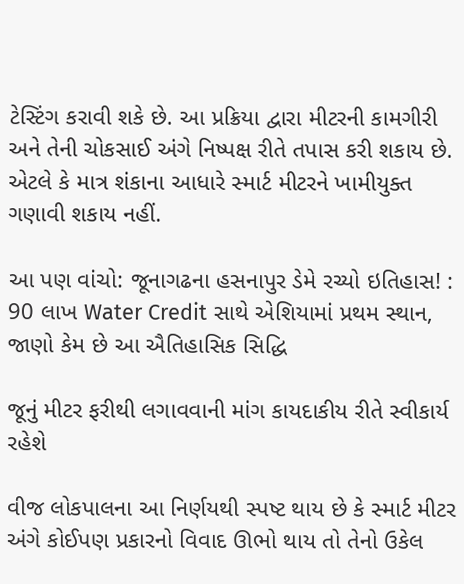ટેસ્ટિંગ કરાવી શકે છે. આ પ્રક્રિયા દ્વારા મીટરની કામગીરી અને તેની ચોકસાઈ અંગે નિષ્પક્ષ રીતે તપાસ કરી શકાય છે. એટલે કે માત્ર શંકાના આધારે સ્માર્ટ મીટરને ખામીયુક્ત ગણાવી શકાય નહીં.

આ પણ વાંચો: જૂનાગઢના હસનાપુર ડેમે રચ્યો ઇતિહાસ! : 90 લાખ Water Credit સાથે એશિયામાં પ્રથમ સ્થાન, જાણો કેમ છે આ ઐતિહાસિક સિદ્ધિ

જૂનું મીટર ફરીથી લગાવવાની માંગ કાયદાકીય રીતે સ્વીકાર્ય રહેશે

વીજ લોકપાલના આ નિર્ણયથી સ્પષ્ટ થાય છે કે સ્માર્ટ મીટર અંગે કોઈપણ પ્રકારનો વિવાદ ઊભો થાય તો તેનો ઉકેલ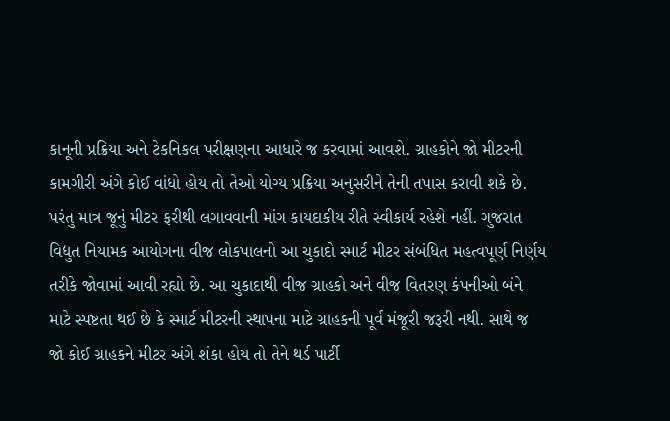કાનૂની પ્રક્રિયા અને ટેકનિકલ પરીક્ષણના આધારે જ કરવામાં આવશે. ગ્રાહકોને જો મીટરની કામગીરી અંગે કોઈ વાંધો હોય તો તેઓ યોગ્ય પ્રક્રિયા અનુસરીને તેની તપાસ કરાવી શકે છે. પરંતુ માત્ર જૂનું મીટર ફરીથી લગાવવાની માંગ કાયદાકીય રીતે સ્વીકાર્ય રહેશે નહીં. ગુજરાત વિદ્યુત નિયામક આયોગના વીજ લોકપાલનો આ ચુકાદો સ્માર્ટ મીટર સંબંધિત મહત્વપૂર્ણ નિર્ણય તરીકે જોવામાં આવી રહ્યો છે. આ ચુકાદાથી વીજ ગ્રાહકો અને વીજ વિતરણ કંપનીઓ બંને માટે સ્પષ્ટતા થઈ છે કે સ્માર્ટ મીટરની સ્થાપના માટે ગ્રાહકની પૂર્વ મંજૂરી જરૂરી નથી. સાથે જ જો કોઈ ગ્રાહકને મીટર અંગે શંકા હોય તો તેને થર્ડ પાર્ટી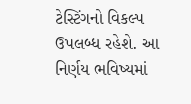ટેસ્ટિંગનો વિકલ્પ ઉપલબ્ધ રહેશે. આ નિર્ણય ભવિષ્યમાં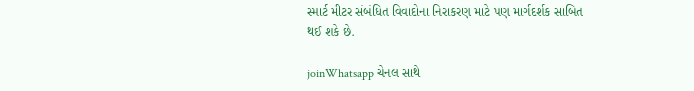સ્માર્ટ મીટર સંબંધિત વિવાદોના નિરાકરણ માટે પણ માર્ગદર્શક સાબિત થઈ શકે છે.

joinWhatsapp ચેનલ સાથે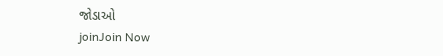જોડાઓ
joinJoin Now